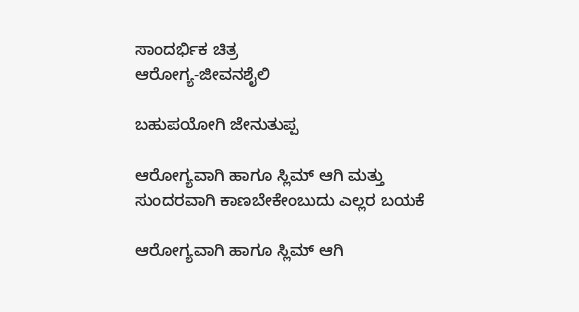ಸಾಂದರ್ಭಿಕ ಚಿತ್ರ
ಆರೋಗ್ಯ-ಜೀವನಶೈಲಿ

ಬಹುಪಯೋಗಿ ಜೇನುತುಪ್ಪ

ಆರೋಗ್ಯವಾಗಿ ಹಾಗೂ ಸ್ಲಿಮ್ ಆಗಿ ಮತ್ತು ಸುಂದರವಾಗಿ ಕಾಣಬೇಕೇಂಬುದು ಎಲ್ಲರ ಬಯಕೆ

ಆರೋಗ್ಯವಾಗಿ ಹಾಗೂ ಸ್ಲಿಮ್ ಆಗಿ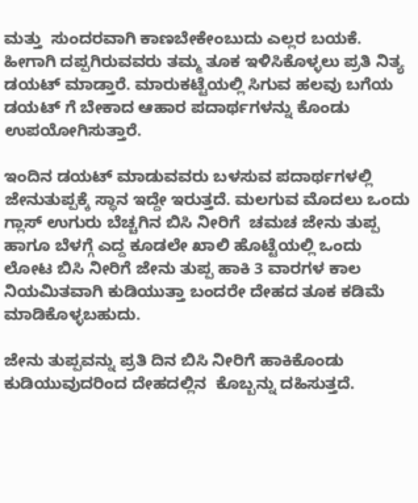ಮತ್ತು  ಸುಂದರವಾಗಿ ಕಾಣಬೇಕೇಂಬುದು ಎಲ್ಲರ ಬಯಕೆ. ಹೀಗಾಗಿ ದಪ್ಪಗಿರುವವರು ತಮ್ಮ ತೂಕ ಇಳಿಸಿಕೊಳ್ಳಲು ಪ್ರತಿ ನಿತ್ಯ ಡಯಟ್ ಮಾಡ್ತಾರೆ. ಮಾರುಕಟ್ಟೆಯಲ್ಲಿ ಸಿಗುವ ಹಲವು ಬಗೆಯ ಡಯಟ್ ಗೆ ಬೇಕಾದ ಆಹಾರ ಪದಾರ್ಥಗಳನ್ನು ಕೊಂಡು ಉಪಯೋಗಿಸುತ್ತಾರೆ.

ಇಂದಿನ ಡಯಟ್ ಮಾಡುವವರು ಬಳಸುವ ಪದಾರ್ಥಗಳಲ್ಲಿ ಜೇನುತುಪ್ಪಕ್ಕೆ ಸ್ಥಾನ ಇದ್ದೇ ಇರುತ್ತದೆ. ಮಲಗುವ ಮೊದಲು ಒಂದು ಗ್ಲಾಸ್ ಉಗುರು ಬೆಚ್ಚಗಿನ ಬಿಸಿ ನೀರಿಗೆ  ಚಮಚ ಜೇನು ತುಪ್ಪ ಹಾಗೂ ಬೆಳಗ್ಗೆ ಎದ್ದ ಕೂಡಲೇ ಖಾಲಿ ಹೊಟ್ಟೆಯಲ್ಲಿ ಒಂದು ಲೋಟ ಬಿಸಿ ನೀರಿಗೆ ಜೇನು ತುಪ್ಪ ಹಾಕಿ 3 ವಾರಗಳ ಕಾಲ ನಿಯಮಿತವಾಗಿ ಕುಡಿಯುತ್ತಾ ಬಂದರೇ ದೇಹದ ತೂಕ ಕಡಿಮೆ ಮಾಡಿಕೊಳ್ಳಬಹುದು.

ಜೇನು ತುಪ್ಪವನ್ನು ಪ್ರತಿ ದಿನ ಬಿಸಿ ನೀರಿಗೆ ಹಾಕಿಕೊಂಡು ಕುಡಿಯುವುದರಿಂದ ದೇಹದಲ್ಲಿನ  ಕೊಬ್ಬನ್ನು ದಹಿಸುತ್ತದೆ.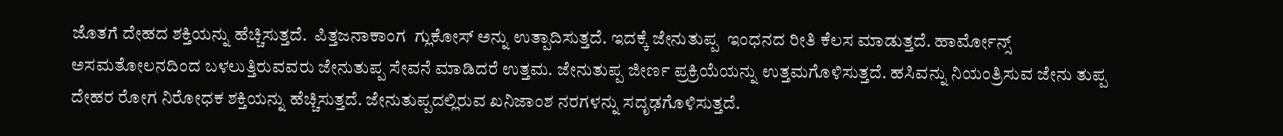ಜೊತಗೆ ದೇಹದ ಶಕ್ತಿಯನ್ನು ಹೆಚ್ಚಿಸುತ್ತದೆ.  ಪಿತ್ತಜನಾಕಾಂಗ  ಗ್ಲುಕೋಸ್ ಅನ್ನು ಉತ್ಪಾದಿಸುತ್ತದೆ. ಇದಕ್ಕೆ ಜೇನುತುಪ್ಪ  ಇಂಧನದ ರೀತಿ ಕೆಲಸ ಮಾಡುತ್ತದೆ. ಹಾರ್ಮೋನ್ಸ್ ಅಸಮತೋಲನದಿಂದ ಬಳಲುತ್ತಿರುವವರು ಜೇನುತುಪ್ಪ ಸೇವನೆ ಮಾಡಿದರೆ ಉತ್ತಮ. ಜೇನುತುಪ್ಪ ಜೀರ್ಣ ಪ್ರಕ್ರಿಯೆಯನ್ನು ಉತ್ತಮಗೊಳಿಸುತ್ತದೆ. ಹಸಿವನ್ನು ನಿಯಂತ್ರಿಸುವ ಜೇನು ತುಪ್ಪ ದೇಹರ ರೋಗ ನಿರೋಧಕ ಶಕ್ತಿಯನ್ನು ಹೆಚ್ಚಿಸುತ್ತದೆ. ಜೇನುತುಪ್ಪದಲ್ಲಿರುವ ಖನಿಜಾಂಶ ನರಗಳನ್ನು ಸದೃಢಗೊಳಿಸುತ್ತದೆ.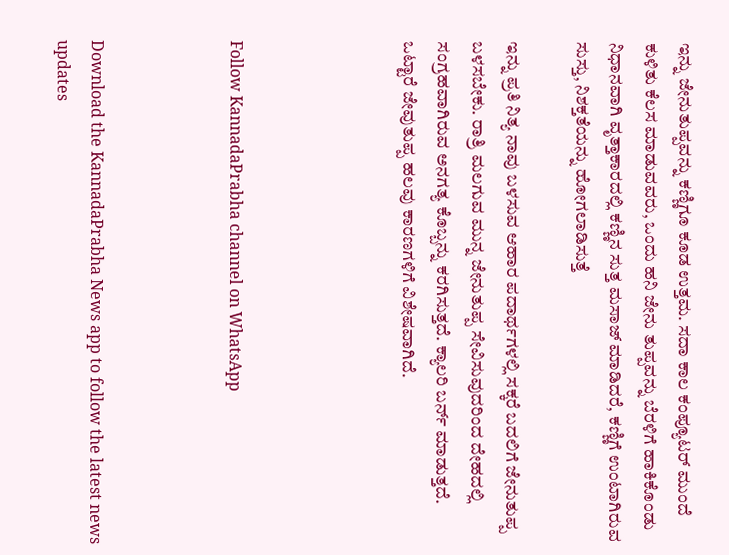ಇನ್ನು ಜೇನುತುಪ್ಪವನ್ನು ಕಣ್ಣಿಗೂ ಕೂಡ ಉತ್ತಮ. ಸದಾ ಕಾಲ ಕಂಪ್ಯೂಟರ್ ಮುಂದೆ ಕುಳಿತು ಕೆಲಸ ಮಾಡುವವರು, ಒಂದು ಹನಿ ಜೇನು ತುಪ್ಪವನ್ನು ಬೆರಳಿಗೆ ಹಾಕಿಕೊಂಡು ನಿಧಾನವಾಗಿ ವೃತ್ತಾಕಾರದಲ್ಲಿ ಕಣ್ಣಿನ ಸುತ್ತ ಮಸಾಜ್ ಮಾಡಿದರೆ, ಕಣ್ಣಿಗೆ ಉಂಟಾಗಿರುವ ಸುಸ್ತು, ನಿಶಕ್ತತೆಯನ್ನು ಹೋಗಲಾಡಿಸುತ್ತೆ

ಇನ್ನು ಪ್ರತಿ ನಿತ್ಯ ನಾವು ಬಳಸುವ ಆಹಾರ ಪದಾರ್ಥಗಳಲ್ಲಿ ಸಕ್ಕರೆ ಬದಲಿಗೆ ಜೇನುತುಪ್ಪ ಬಳಸಬೇಕು. ರಾತ್ರಿ ಮಲಗುವ ಮುನ್ನ ಜೇನುತುಪ್ಪ ಸೇವಿಸುವುದರಿಂದ ದೇಹದಲ್ಲಿ ಸಂಗ್ರಹವಾಗಿರುವ ಅನಗತ್ಯ ಕೊಬ್ಬನ್ನು ಕರಗಿಸುತ್ತದೆ. ಕ್ಯಾಲರಿ ಬರ್ನ್ ಮಾಡುತ್ತದೆ. ಒಟ್ಟಾರೆ ಜೇವುತುಪ್ಪ ಹಲವು ಕಾರಣಗಳಿಗೆ ವಿಶೇಷವಾಗಿದೆ.




Follow KannadaPrabha channel on WhatsApp



Download the KannadaPrabha News app to follow the latest news updates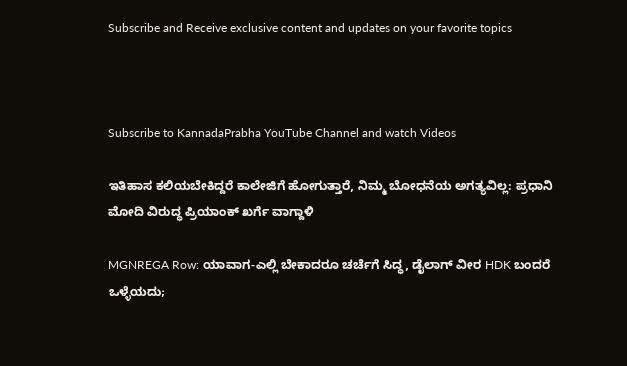Subscribe and Receive exclusive content and updates on your favorite topics



Subscribe to KannadaPrabha YouTube Channel and watch Videos

ಇತಿಹಾಸ ಕಲಿಯಬೇಕಿದ್ದರೆ ಕಾಲೇಜಿಗೆ ಹೋಗುತ್ತಾರೆ, ನಿಮ್ಮ ಬೋಧನೆಯ ಅಗತ್ಯವಿಲ್ಲ: ಪ್ರಧಾನಿ ಮೋದಿ ವಿರುದ್ಧ ಪ್ರಿಯಾಂಕ್ ಖರ್ಗೆ ವಾಗ್ದಾಳಿ

MGNREGA Row: ಯಾವಾಗ-ಎಲ್ಲಿ ಬೇಕಾದರೂ ಚರ್ಚೆಗೆ ಸಿದ್ಧ, ಡೈಲಾಗ್‌ ವೀರ HDK ಬಂದರೆ ಒಳ್ಳೆಯದು;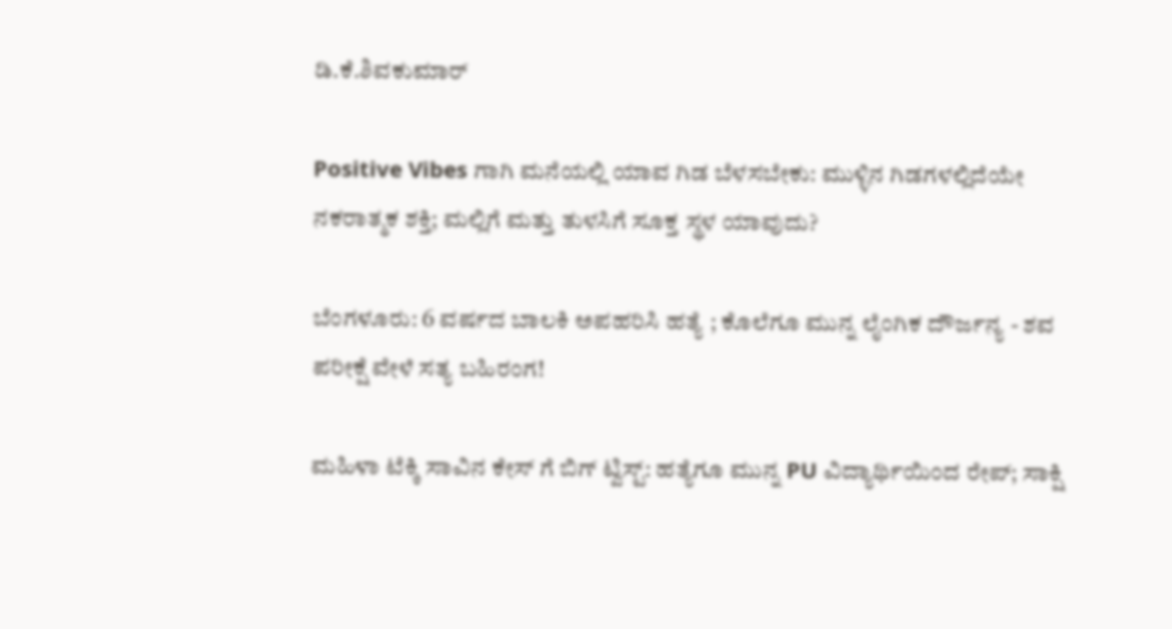ಡಿ.ಕೆ.ಶಿವಕುಮಾರ್

Positive Vibes ಗಾಗಿ ಮನೆಯಲ್ಲಿ ಯಾವ ಗಿಡ ಬೆಳಸಬೇಕು: ಮುಳ್ಳಿನ ಗಿಡಗಳಲ್ಲಿದೆಯೇ ನಕರಾತ್ಮಕ ಶಕ್ತಿ; ಮಲ್ಲಿಗೆ ಮತ್ತು ತುಳಸಿಗೆ ಸೂಕ್ತ ಸ್ಥಳ ಯಾವುದು?

ಬೆಂಗಳೂರು: 6 ವರ್ಷದ ಬಾಲಕಿ ಅಪಹರಿಸಿ ಹತ್ಯೆ ; ಕೊಲೆಗೂ ಮುನ್ನ ಲೈಂಗಿಕ ದೌರ್ಜನ್ಯ - ಶವ ಪರೀಕ್ಷೆ ವೇಳೆ ಸತ್ಯ ಬಹಿರಂಗ!

ಮಹಿಳಾ ಟೆಕ್ಕಿ ಸಾವಿನ ಕೇಸ್ ಗೆ ಬಿಗ್ ಟ್ವಿಸ್ಟ್: ಹತ್ಯೆಗೂ ಮುನ್ನ PU ವಿದ್ಯಾರ್ಥಿಯಿಂದ ರೇಪ್; ಸಾಕ್ಷಿ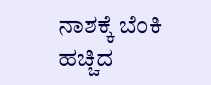ನಾಶಕ್ಕೆ ಬೆಂಕಿ ಹಚ್ಚಿದ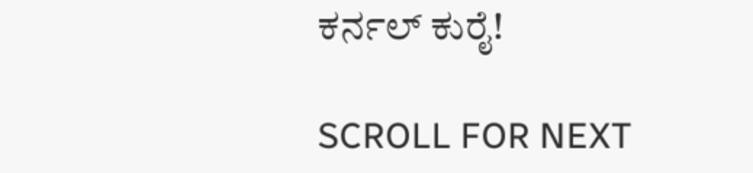ಕರ್ನಲ್ ಕುರೈ!

SCROLL FOR NEXT